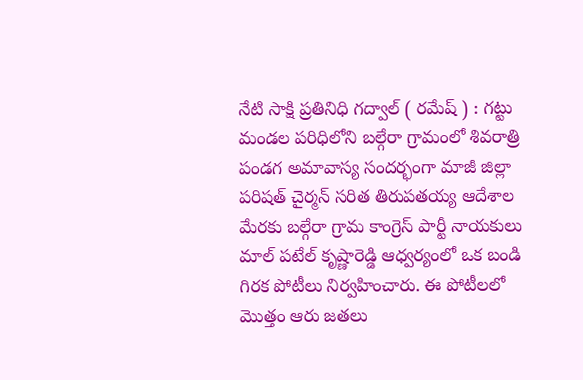నేటి సాక్షి ప్రతినిధి గద్వాల్ ( రమేష్ ) : గట్టు మండల పరిధిలోని బల్గేరా గ్రామంలో శివరాత్రి పండగ అమావాస్య సందర్భంగా మాజీ జిల్లా పరిషత్ చైర్మన్ సరిత తిరుపతయ్య ఆదేశాల మేరకు బల్గేరా గ్రామ కాంగ్రెస్ పార్టీ నాయకులు మాల్ పటేల్ కృష్ణారెడ్డి ఆధ్వర్యంలో ఒక బండి గిరక పోటీలు నిర్వహించారు. ఈ పోటీలలో మొత్తం ఆరు జతలు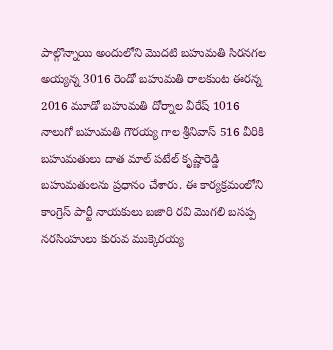పాల్గొన్నాయి అందులోని మొదటి బహుమతి సిరనగల అయ్యన్న 3016 రెండో బహుమతి రాలకుంట ఈరన్న 2016 మూడో బహుమతి దోర్నాల వీరేష్ 1016 నాలుగో బహుమతి గౌరయ్య గాల శ్రీనివాస్ 516 వీరికి బహుమతులు దాత మాల్ పటేల్ కృష్ణారెడ్డి బహుమతులను ప్రధానం చేశారు. ఈ కార్యక్రమంలోని కాంగ్రెస్ పార్టీ నాయకులు బజారి రవి మొగలి బసప్ప నరసింహులు కురువ ముక్కెరయ్య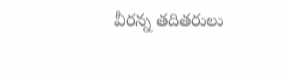వీరన్న తదితరులు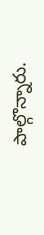పాల్గొన్నారు.